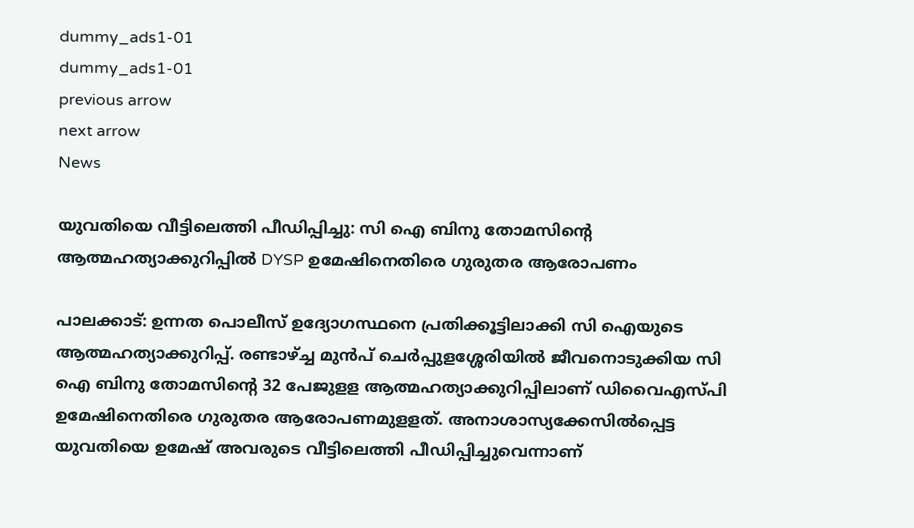dummy_ads1-01
dummy_ads1-01
previous arrow
next arrow
News

യുവതിയെ വീട്ടിലെത്തി പീഡിപ്പിച്ചു: സി ഐ ബിനു തോമസിന്റെ ആത്മഹത്യാക്കുറിപ്പില്‍ DYSP ഉമേഷിനെതിരെ ഗുരുതര ആരോപണം

പാലക്കാട്: ഉന്നത പൊലീസ് ഉദ്യോഗസ്ഥനെ പ്രതിക്കൂട്ടിലാക്കി സി ഐയുടെ ആത്മഹത്യാക്കുറിപ്പ്. രണ്ടാഴ്ച്ച മുന്‍പ് ചെർപ്പുളശ്ശേരിയില്‍ ജീവനൊടുക്കിയ സി ഐ ബിനു തോമസിന്റെ 32 പേജുളള ആത്മഹത്യാക്കുറിപ്പിലാണ് ഡിവൈഎസ്പി ഉമേഷിനെതിരെ ഗുരുതര ആരോപണമുളളത്. അനാശാസ്യക്കേസില്‍പ്പെട്ട യുവതിയെ ഉമേഷ് അവരുടെ വീട്ടിലെത്തി പീഡിപ്പിച്ചുവെന്നാണ്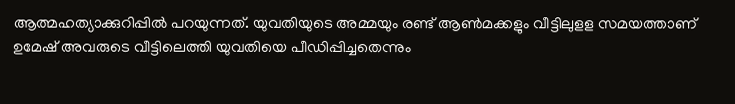ആത്മഹത്യാക്കുറിപ്പില്‍ പറയുന്നത്. യുവതിയുടെ അമ്മയും രണ്ട് ആൺമക്കളും വീട്ടിലുളള സമയത്താണ് ഉമേഷ് അവരുടെ വീട്ടിലെത്തി യുവതിയെ പീഡിപ്പിച്ചതെന്നും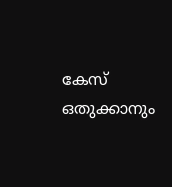കേസ് ഒതുക്കാനും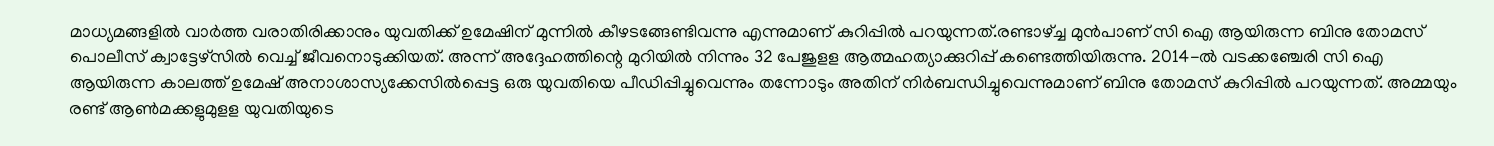മാധ്യമങ്ങളിൽ വാർത്ത വരാതിരിക്കാനും യുവതിക്ക് ഉമേഷിന് മുന്നിൽ കീഴടങ്ങേണ്ടിവന്നു എന്നുമാണ് കുറിപ്പിൽ പറയുന്നത്.രണ്ടാഴ്ച്ച മുൻപാണ് സി ഐ ആയിരുന്ന ബിനു തോമസ് പൊലീസ് ക്വാട്ടേഴ്‌സില്‍ വെച്ച് ജീവനൊടുക്കിയത്. അന്ന് അദ്ദേഹത്തിന്റെ മുറിയില്‍ നിന്നും 32 പേജുളള ആത്മഹത്യാക്കുറിപ്പ് കണ്ടെത്തിയിരുന്നു. 2014-ല്‍ വടക്കഞ്ചേരി സി ഐ ആയിരുന്ന കാലത്ത് ഉമേഷ് അനാശാസ്യക്കേസില്‍പ്പെട്ട ഒരു യുവതിയെ പീഡിപ്പിച്ചുവെന്നും തന്നോടും അതിന് നിര്‍ബന്ധിച്ചുവെന്നുമാണ് ബിനു തോമസ് കുറിപ്പില്‍ പറയുന്നത്. അമ്മയും രണ്ട് ആണ്‍മക്കളുമുളള യുവതിയുടെ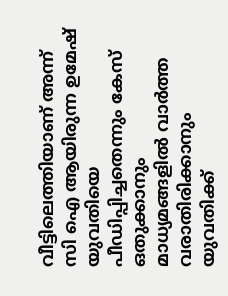വീട്ടിലെത്തിയാണ് അന്ന് സി ഐ ആയിരുന്ന ഉമേഷ് യുവതിയെ പീഡിപ്പിച്ചതെന്നും കേസ് ഒതുക്കാനും മാധ്യമങ്ങളില്‍ വാര്‍ത്ത വരാതിരിക്കാനും യുവതിക്ക്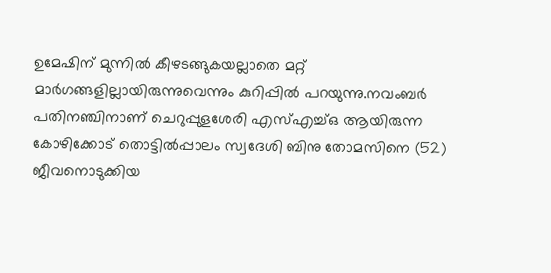ഉമേഷിന് മുന്നില്‍ കീഴടങ്ങുകയല്ലാതെ മറ്റ് മാര്‍ഗങ്ങളില്ലായിരുന്നുവെന്നും കുറിപ്പില്‍ പറയുന്നു.നവംബര്‍ പതിനഞ്ചിനാണ് ചെറുപ്പുളശേരി എസ്എച്ച്ഒ ആയിരുന്ന കോഴിക്കോട് തൊട്ടില്‍പ്പാലം സ്വദേശി ബിനു തോമസിനെ (52) ജീവനൊടുക്കിയ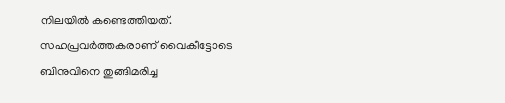നിലയില്‍ കണ്ടെത്തിയത്. സഹപ്രവര്‍ത്തകരാണ് വൈകീട്ടോടെ ബിനുവിനെ തുങ്ങിമരിച്ച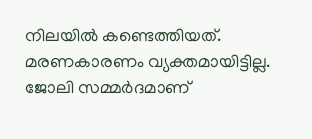നിലയില്‍ കണ്ടെത്തിയത്. മരണകാരണം വ്യക്തമായിട്ടില്ല. ജോലി സമ്മര്‍ദമാണ്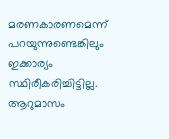മരണകാരണമെന്ന് പറയുന്നുണ്ടെങ്കിലും ഇക്കാര്യം സ്ഥിരീകരിച്ചിട്ടില്ല. ആറുമാസം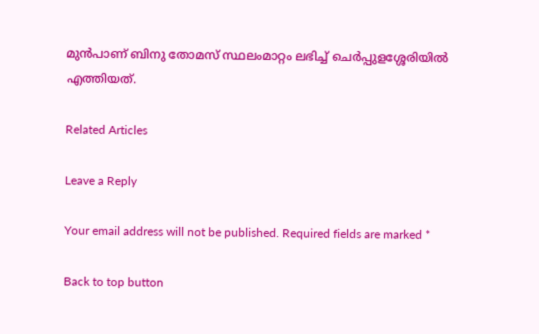മുന്‍പാണ് ബിനു തോമസ് സ്ഥലംമാറ്റം ലഭിച്ച് ചെർപ്പുളശ്ശേരിയിൽ എത്തിയത്.

Related Articles

Leave a Reply

Your email address will not be published. Required fields are marked *

Back to top button